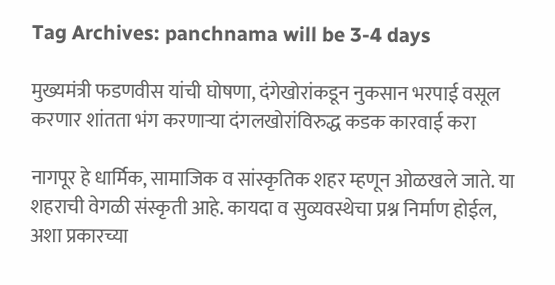Tag Archives: panchnama will be 3-4 days

मुख्यमंत्री फडणवीस यांची घोषणा, दंगेखोरांकडून नुकसान भरपाई वसूल करणार शांतता भंग करणाऱ्या दंगलखोरांविरुद्ध कडक कारवाई करा

नागपूर हे धार्मिक, सामाजिक व सांस्कृतिक शहर म्हणून ओळखले जाते. या शहराची वेगळी संस्कृती आहे. कायदा व सुव्यवस्थेचा प्रश्न निर्माण होईल, अशा प्रकारच्या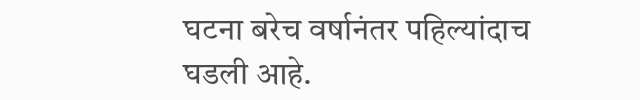घटना बरेच वर्षानंतर पहिल्यांदाच घडली आहे.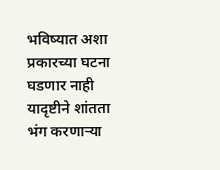भविष्यात अशा प्रकारच्या घटना घडणार नाही यादृष्टीने शांतता भंग करणाऱ्या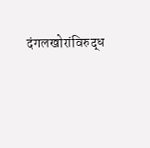दंगलखोरांविरुद्ध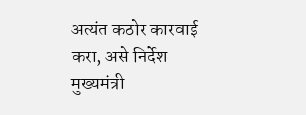अत्यंत कठोर कारवाई करा, असे निर्देश मुख्यमंत्री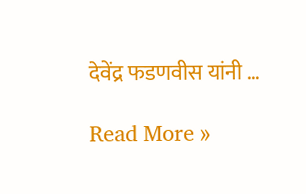देवेंद्र फडणवीस यांनी …

Read More »